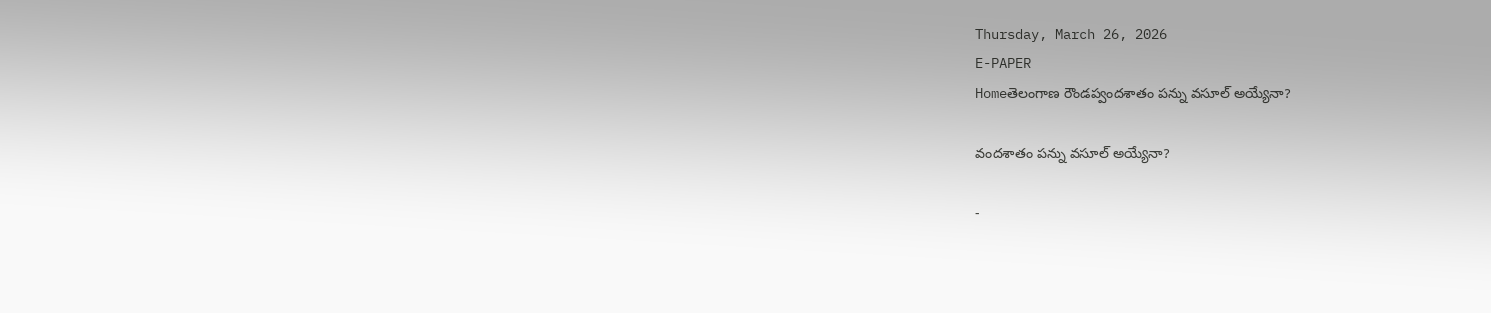Thursday, March 26, 2026
E-PAPER
Homeతెలంగాణ రౌండప్వందశాతం పన్ను వసూల్ అయ్యేనా?

వందశాతం పన్ను వసూల్ అయ్యేనా?

-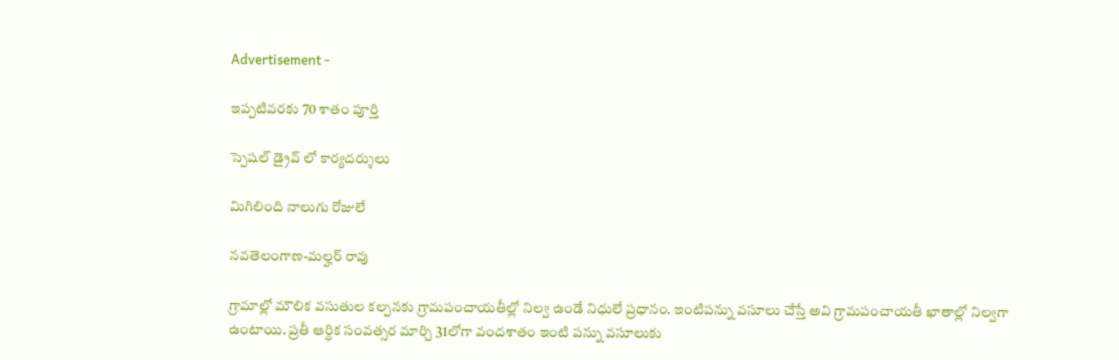Advertisement -

ఇప్పటివరకు 70 శాతం పూర్తి

స్పెషల్ డ్రైవ్ లో కార్యదర్శులు

మిగిలింది నాలుగు రోజులే

నవతెలంగాణ-మల్హర్ రావు

గ్రామాల్లో మౌలిక వసుతుల కల్పనకు గ్రామపంచాయతీల్లో నిల్వ ఉండే నిధులే ప్రధానం. ఇంటిపన్ను వసూలు చేస్తే అవి గ్రామపంచాయతీ ఖాతాల్లో నిల్వగా ఉంటాయి. ప్రతీ ఆర్ధిక సంవత్సర మార్చి 31లోగా వందశాతం ఇంటి పన్ను వసూలుకు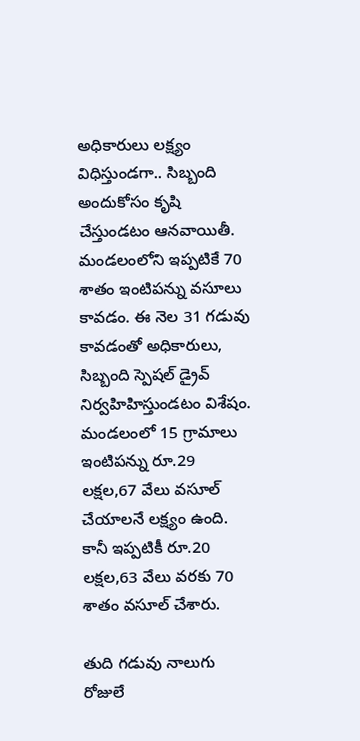అధికారులు లక్ష్యం విధిస్తుండగా.. సిబ్బంది అందుకోసం కృషి చేస్తుండటం ఆనవాయితీ. మండలంలోని ఇప్పటికే 70 శాతం ఇంటిపన్ను వసూలు కావడం. ఈ నెల 31 గడువు కావడంతో అధికారులు, సిబ్బంది స్పెషల్ డ్రైవ్ నిర్వహిహిస్తుండటం విశేషం. మండలంలో 15 గ్రామాలు ఇంటిపన్ను రూ.29 లక్షల,67 వేలు వసూల్ చేయాలనే లక్ష్యం ఉంది. కానీ ఇప్పటికీ రూ.20 లక్షల,63 వేలు వరకు 70 శాతం వసూల్ చేశారు.

తుది గడువు నాలుగు రోజులే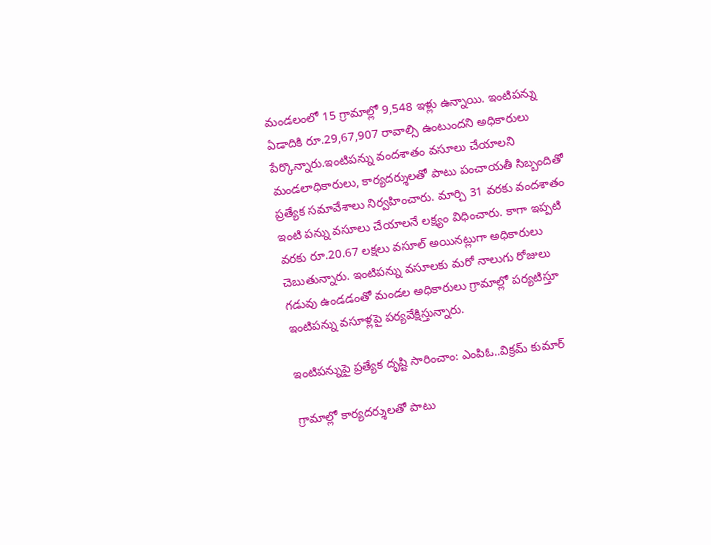మండలంలో 15 గ్రామాల్లో 9,548 ఇళ్లు ఉన్నాయి. ఇంటిపన్ను ఏడాదికి రూ.29,67,907 రావాల్సి ఉంటుందని అధికారులు పేర్కొన్నారు.ఇంటిపన్ను వందశాతం వసూలు చేయాలని మండలాధికారులు, కార్యదర్శులతో పాటు పంచాయతీ సిబ్బందితో ప్రత్యేక సమావేశాలు నిర్వహించారు. మార్చి 31 వరకు వందశాతం ఇంటి పన్ను వసూలు చేయాలనే లక్ష్యం విధించారు. కాగా ఇప్పటి వరకు రూ.20.67 లక్షలు వసూల్ అయినట్లుగా అధికారులు చెబుతున్నారు. ఇంటిపన్ను వసూలకు మరో నాలుగు రోజులు గడువు ఉండడంతో మండల అధికారులు గ్రామాల్లో పర్యటిస్తూ ఇంటిపన్ను వసూళ్లపై పర్యవేక్షిస్తున్నారు.

ఇంటిపన్నుపై ప్రత్యేక దృష్టి సారించాం: ఎంపిఓ..విక్రమ్ కుమార్

గ్రామాల్లో కార్యదర్శులతో పాటు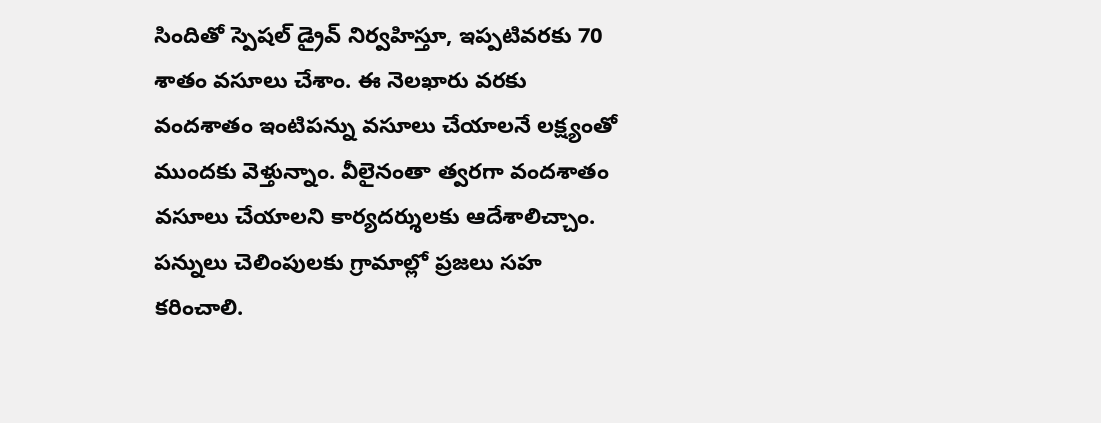సిందితో స్పెషల్ డ్రైవ్ నిర్వహిస్తూ, ఇప్పటివరకు 70 శాతం వసూలు చేశాం. ఈ నెలఖారు వరకు వందశాతం ఇంటిపన్ను వసూలు చేయాలనే లక్ష్యంతో ముందకు వెళ్తున్నాం. వీలైనంతా త్వరగా వందశాతం వసూలు చేయాలని కార్యదర్శులకు ఆదేశాలిచ్చాం. పన్నులు చెలింపులకు గ్రామాల్లో ప్రజలు సహ కరించాలి.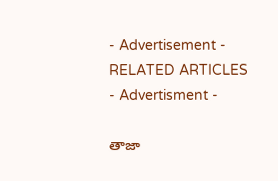- Advertisement -
RELATED ARTICLES
- Advertisment -

తాజా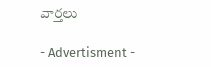వార్తలు

- Advertisment -